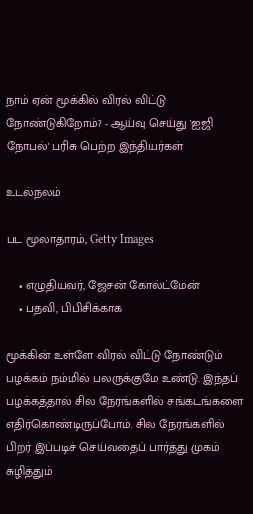நாம் ஏன் மூக்கில் விரல் விட்டு நோண்டுகிறோம்? - ஆய்வு செய்து 'ஐஜி நோபல்' பரிசு பெற்ற இந்தியர்கள்

உடல்நலம்

பட மூலாதாரம், Getty Images

    • எழுதியவர், ஜேசன் கோல்ட்மேன்
    • பதவி, பிபிசிக்காக

மூக்கின் உள்ளே விரல் விட்டு நோண்டும் பழக்கம் நம்மில் பலருக்குமே உண்டு. இந்தப் பழக்கத்தால் சில நேரங்களில் சங்கடங்களை எதிர்கொண்டிருப்போம். சில நேரங்களில் பிறர் இப்படிச் செய்வதைப் பார்த்து முகம் சுழித்தும்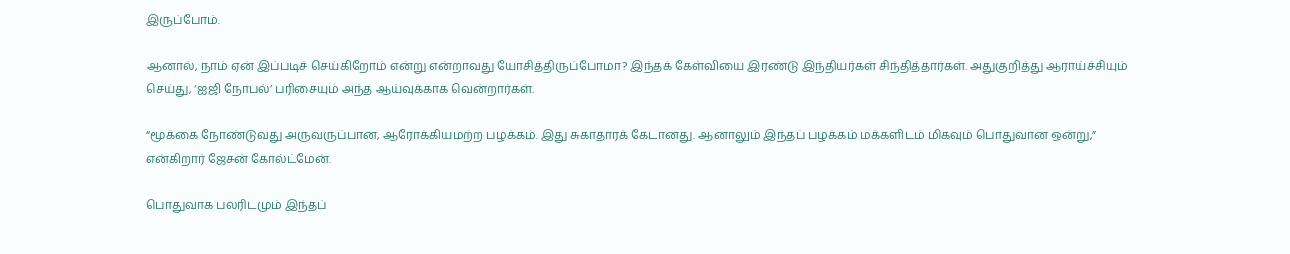இருப்போம்.

ஆனால், நாம் ஏன் இப்படிச் செய்கிறோம் என்று என்றாவது யோசித்திருப்போமா? இந்தக் கேள்வியை இரண்டு இந்தியர்கள் சிந்தித்தார்கள். அதுகுறித்து ஆராய்ச்சியும் செய்து, ‘ஐஜி நோபல்’ பரிசையும் அந்த ஆய்வுக்காக வென்றார்கள்.

“மூக்கை நோண்டுவது அருவருப்பான, ஆரோக்கியமற்ற பழக்கம். இது சுகாதாரக் கேடானது. ஆனாலும் இந்தப் பழக்கம் மக்களிடம் மிகவும் பொதுவான ஒன்று,” என்கிறார் ஜேசன் கோல்ட்மேன்.

பொதுவாக பலரிடமும் இந்தப்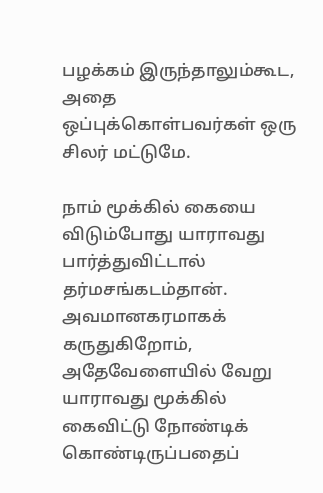பழக்கம் இருந்தாலும்கூட, அதை ஒப்புக்கொள்பவர்கள் ஒரு சிலர் மட்டுமே.

நாம் மூக்கில் கையை விடும்போது யாராவது பார்த்துவிட்டால் தர்மசங்கடம்தான். அவமானகரமாகக் கருதுகிறோம், அதேவேளையில் வேறு யாராவது மூக்கில் கைவிட்டு நோண்டிக் கொண்டிருப்பதைப்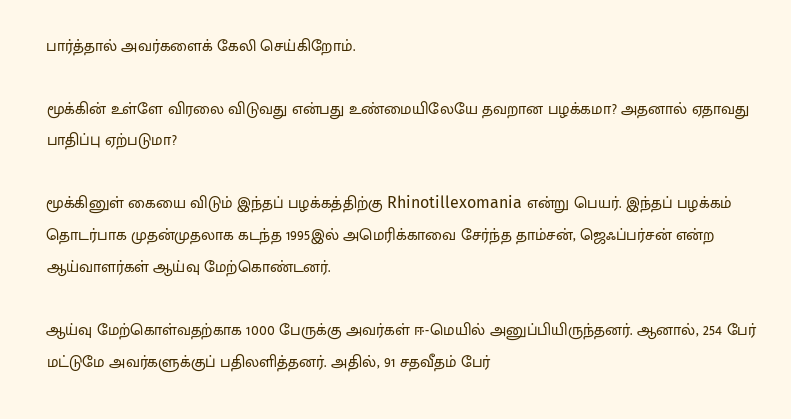பார்த்தால் அவர்களைக் கேலி செய்கிறோம்.

மூக்கின் உள்ளே விரலை விடுவது என்பது உண்மையிலேயே தவறான பழக்கமா? அதனால் ஏதாவது பாதிப்பு ஏற்படுமா?

மூக்கினுள் கையை விடும் இந்தப் பழக்கத்திற்கு Rhinotillexomania என்று பெயர். இந்தப் பழக்கம் தொடர்பாக முதன்முதலாக கடந்த 1995இல் அமெரிக்காவை சேர்ந்த தாம்சன், ஜெஃப்பர்சன் என்ற ஆய்வாளர்கள் ஆய்வு மேற்கொண்டனர்.

ஆய்வு மேற்கொள்வதற்காக 1000 பேருக்கு அவர்கள் ஈ-மெயில் அனுப்பியிருந்தனர். ஆனால், 254 பேர் மட்டுமே அவர்களுக்குப் பதிலளித்தனர். அதில், 91 சதவீதம் பேர்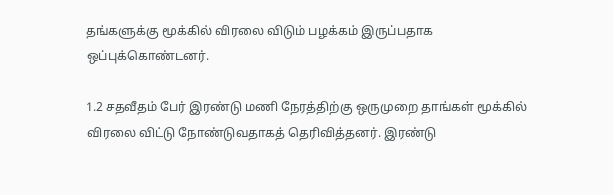தங்களுக்கு மூக்கில் விரலை விடும் பழக்கம் இருப்பதாக ஒப்புக்கொண்டனர்.

1.2 சதவீதம் பேர் இரண்டு மணி நேரத்திற்கு ஒருமுறை தாங்கள் மூக்கில் விரலை விட்டு நோண்டுவதாகத் தெரிவித்தனர். இரண்டு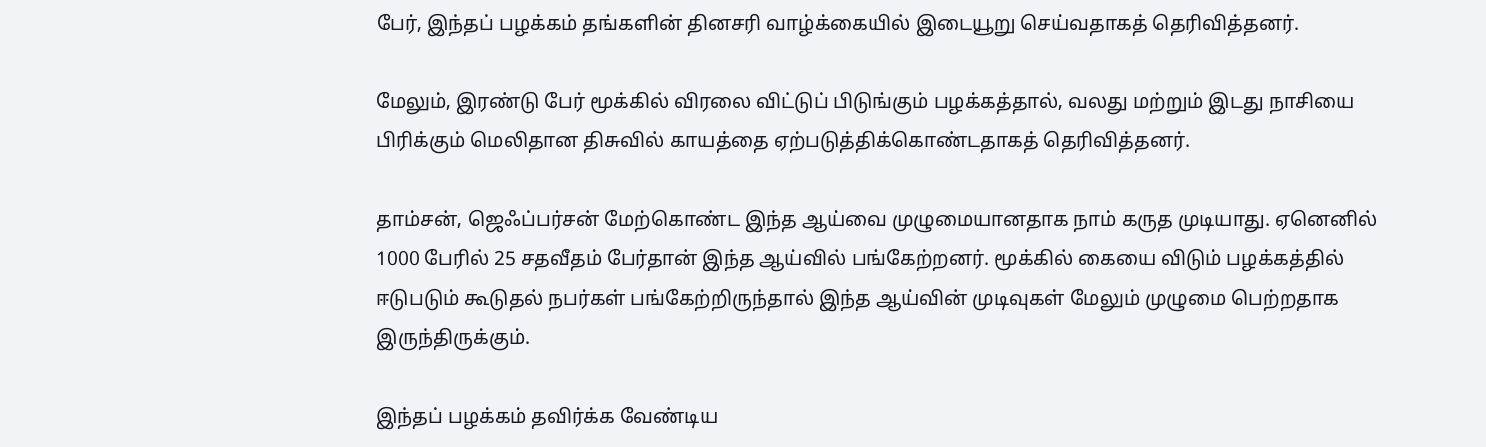பேர், இந்தப் பழக்கம் தங்களின் தினசரி வாழ்க்கையில் இடையூறு செய்வதாகத் தெரிவித்தனர்.

மேலும், இரண்டு பேர் மூக்கில் விரலை விட்டுப் பிடுங்கும் பழக்கத்தால், வலது மற்றும் இடது நாசியை பிரிக்கும் மெலிதான திசுவில் காயத்தை ஏற்படுத்திக்கொண்டதாகத் தெரிவித்தனர்.

தாம்சன், ஜெஃப்பர்சன் மேற்கொண்ட இந்த ஆய்வை முழுமையானதாக நாம் கருத முடியாது. ஏனெனில் 1000 பேரில் 25 சதவீதம் பேர்தான் இந்த ஆய்வில் பங்கேற்றனர். மூக்கில் கையை விடும் பழக்கத்தில் ஈடுபடும் கூடுதல் நபர்கள் பங்கேற்றிருந்தால் இந்த ஆய்வின் முடிவுகள் மேலும் முழுமை பெற்றதாக இருந்திருக்கும்.

இந்தப் பழக்கம் தவிர்க்க வேண்டிய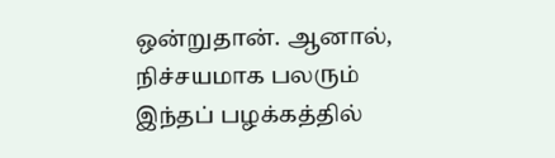ஒன்றுதான். ஆனால், நிச்சயமாக பலரும் இந்தப் பழக்கத்தில்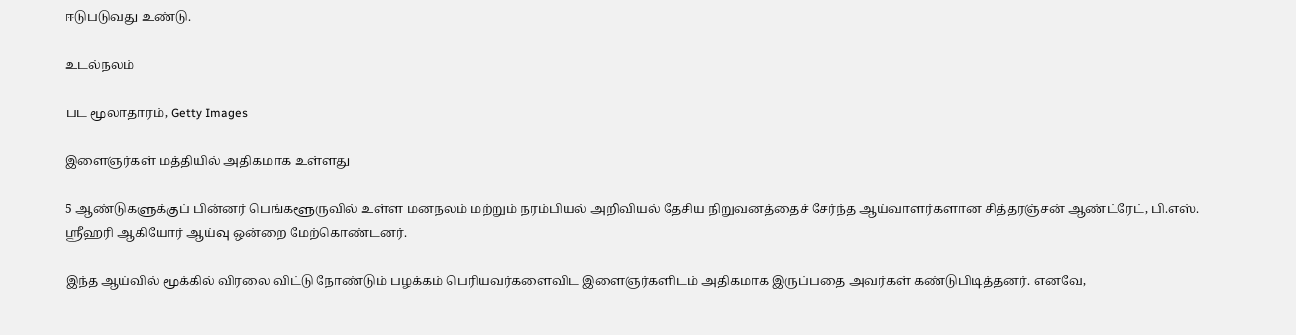ஈடுபடுவது உண்டு.

உடல்நலம்

பட மூலாதாரம், Getty Images

இளைஞர்கள் மத்தியில் அதிகமாக உள்ளது

5 ஆண்டுகளுக்குப் பின்னர் பெங்களூருவில் உள்ள மனநலம் மற்றும் நரம்பியல் அறிவியல் தேசிய நிறுவனத்தைச் சேர்ந்த ஆய்வாளர்களான சித்தரஞ்சன் ஆண்ட்ரேட், பி.எஸ். ஸ்ரீஹரி ஆகியோர் ஆய்வு ஒன்றை மேற்கொண்டனர்.

இந்த ஆய்வில் மூக்கில் விரலை விட்டு நோண்டும் பழக்கம் பெரியவர்களைவிட இளைஞர்களிடம் அதிகமாக இருப்பதை அவர்கள் கண்டுபிடித்தனர். எனவே,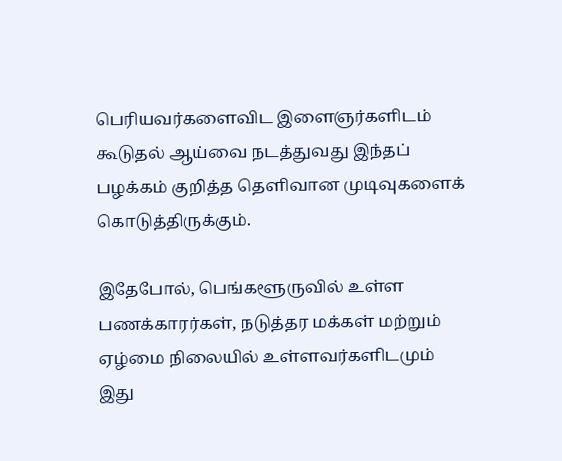பெரியவர்களைவிட இளைஞர்களிடம் கூடுதல் ஆய்வை நடத்துவது இந்தப் பழக்கம் குறித்த தெளிவான முடிவுகளைக் கொடுத்திருக்கும்.

இதேபோல், பெங்களூருவில் உள்ள பணக்காரர்கள், நடுத்தர மக்கள் மற்றும் ஏழ்மை நிலையில் உள்ளவர்களிடமும் இது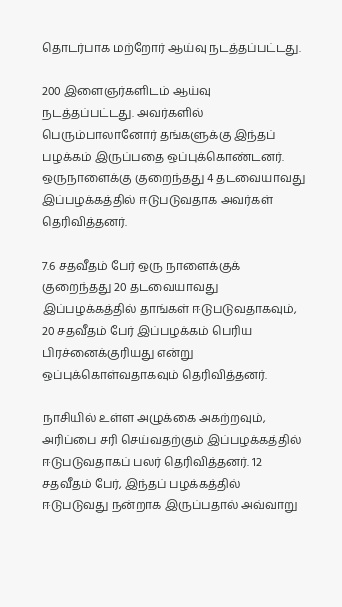தொடர்பாக மற்றோர் ஆய்வு நடத்தப்பட்டது.

200 இளைஞர்களிடம் ஆய்வு நடத்தப்பட்டது. அவர்களில் பெரும்பாலானோர் தங்களுக்கு இந்தப் பழக்கம் இருப்பதை ஒப்புக்கொண்டனர். ஒருநாளைக்கு குறைந்தது 4 தடவையாவது இப்பழக்கத்தில் ஈடுபடுவதாக அவர்கள் தெரிவித்தனர்.

7.6 சதவீதம் பேர் ஒரு நாளைக்குக் குறைந்தது 20 தடவையாவது இப்பழக்கத்தில் தாங்கள் ஈடுபடுவதாகவும், 20 சதவீதம் பேர் இப்பழக்கம் பெரிய பிரச்னைக்குரியது என்று ஒப்புக்கொள்வதாகவும் தெரிவித்தனர்.

நாசியில் உள்ள அழுக்கை அகற்றவும், அரிப்பை சரி செய்வதற்கும் இப்பழக்கத்தில் ஈடுபடுவதாகப் பலர் தெரிவித்தனர். 12 சதவீதம் பேர், இந்தப் பழக்கத்தில் ஈடுபடுவது நன்றாக இருப்பதால் அவ்வாறு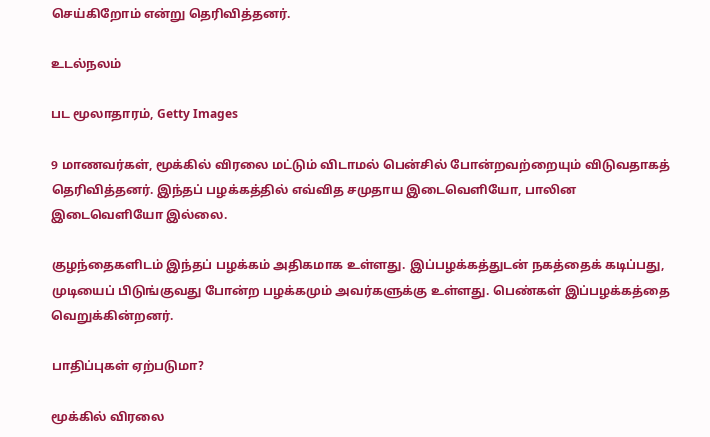செய்கிறோம் என்று தெரிவித்தனர்.

உடல்நலம்

பட மூலாதாரம், Getty Images

9 மாணவர்கள், மூக்கில் விரலை மட்டும் விடாமல் பென்சில் போன்றவற்றையும் விடுவதாகத் தெரிவித்தனர். இந்தப் பழக்கத்தில் எவ்வித சமுதாய இடைவெளியோ, பாலின இடைவெளியோ இல்லை.

குழந்தைகளிடம் இந்தப் பழக்கம் அதிகமாக உள்ளது. இப்பழக்கத்துடன் நகத்தைக் கடிப்பது, முடியைப் பிடுங்குவது போன்ற பழக்கமும் அவர்களுக்கு உள்ளது. பெண்கள் இப்பழக்கத்தை வெறுக்கின்றனர்.

பாதிப்புகள் ஏற்படுமா?

மூக்கில் விரலை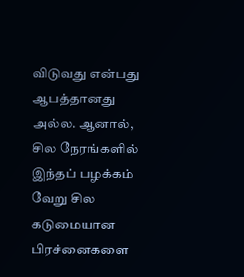விடுவது என்பது ஆபத்தானது அல்ல. ஆனால், சில நேரங்களில் இந்தப் பழக்கம் வேறு சில கடுமையான பிரச்னைகளை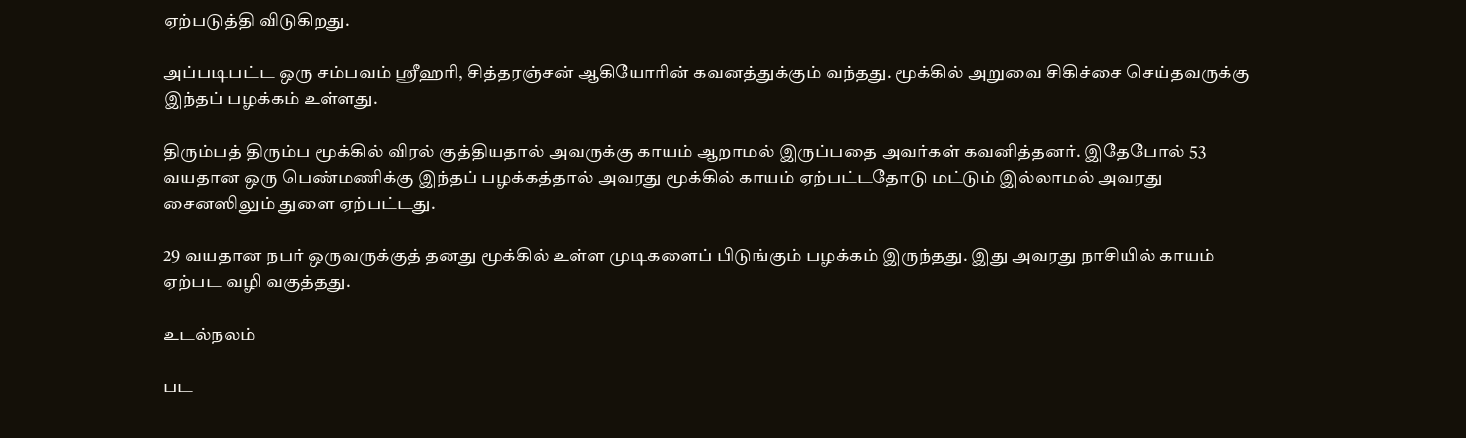ஏற்படுத்தி விடுகிறது.

அப்படிபட்ட ஒரு சம்பவம் ஸ்ரீஹரி, சித்தரஞ்சன் ஆகியோரின் கவனத்துக்கும் வந்தது. மூக்கில் அறுவை சிகிச்சை செய்தவருக்கு இந்தப் பழக்கம் உள்ளது.

திரும்பத் திரும்ப மூக்கில் விரல் குத்தியதால் அவருக்கு காயம் ஆறாமல் இருப்பதை அவர்கள் கவனித்தனர். இதேபோல் 53 வயதான ஒரு பெண்மணிக்கு இந்தப் பழக்கத்தால் அவரது மூக்கில் காயம் ஏற்பட்டதோடு மட்டும் இல்லாமல் அவரது சைனஸிலும் துளை ஏற்பட்டது.

29 வயதான நபர் ஒருவருக்குத் தனது மூக்கில் உள்ள முடிகளைப் பிடுங்கும் பழக்கம் இருந்தது. இது அவரது நாசியில் காயம் ஏற்பட வழி வகுத்தது.

உடல்நலம்

பட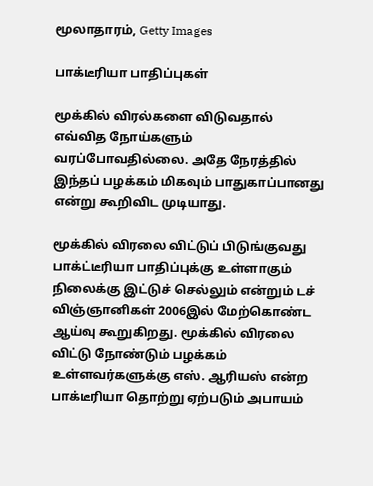மூலாதாரம், Getty Images

பாக்டீரியா பாதிப்புகள்

மூக்கில் விரல்களை விடுவதால் எவ்வித நோய்களும் வரப்போவதில்லை. அதே நேரத்தில் இந்தப் பழக்கம் மிகவும் பாதுகாப்பானது என்று கூறிவிட முடியாது.

மூக்கில் விரலை விட்டுப் பிடுங்குவது பாக்ட்டீரியா பாதிப்புக்கு உள்ளாகும் நிலைக்கு இட்டுச் செல்லும் என்றும் டச் விஞ்ஞானிகள் 2006இல் மேற்கொண்ட ஆய்வு கூறுகிறது. மூக்கில் விரலை விட்டு நோண்டும் பழக்கம் உள்ளவர்களுக்கு எஸ். ஆரியஸ் என்ற பாக்டீரியா தொற்று ஏற்படும் அபாயம்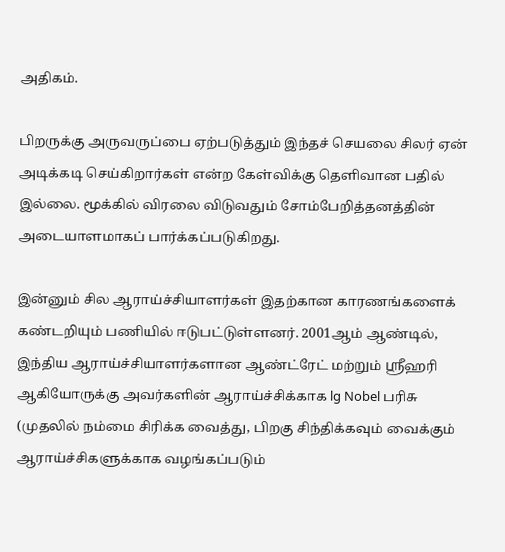அதிகம்.

பிறருக்கு அருவருப்பை ஏற்படுத்தும் இந்தச் செயலை சிலர் ஏன் அடிக்கடி செய்கிறார்கள் என்ற கேள்விக்கு தெளிவான பதில் இல்லை. மூக்கில் விரலை விடுவதும் சோம்பேறித்தனத்தின் அடையாளமாகப் பார்க்கப்படுகிறது.

இன்னும் சில ஆராய்ச்சியாளர்கள் இதற்கான காரணங்களைக் கண்டறியும் பணியில் ஈடுபட்டுள்ளனர். 2001ஆம் ஆண்டில், இந்திய ஆராய்ச்சியாளர்களான ஆண்ட்ரேட் மற்றும் ஸ்ரீஹரி ஆகியோருக்கு அவர்களின் ஆராய்ச்சிக்காக lg Nobel பரிசு (முதலில் நம்மை சிரிக்க வைத்து, பிறகு சிந்திக்கவும் வைக்கும் ஆராய்ச்சிகளுக்காக வழங்கப்படும்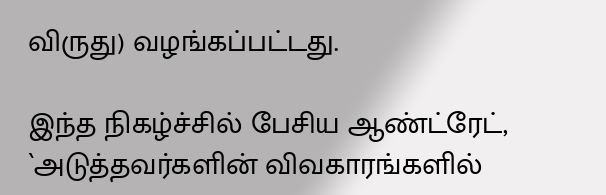விருது) வழங்கப்பட்டது.

இந்த நிகழ்ச்சில் பேசிய ஆண்ட்ரேட், `அடுத்தவர்களின் விவகாரங்களில்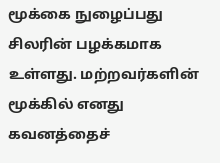மூக்கை நுழைப்பது சிலரின் பழக்கமாக உள்ளது. மற்றவர்களின் மூக்கில் எனது கவனத்தைச்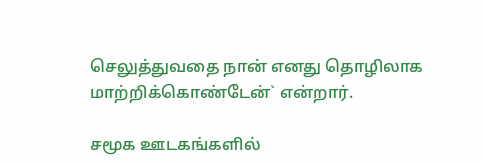செலுத்துவதை நான் எனது தொழிலாக மாற்றிக்கொண்டேன்` என்றார்.

சமூக ஊடகங்களில்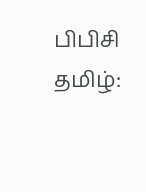பிபிசி தமிழ்: